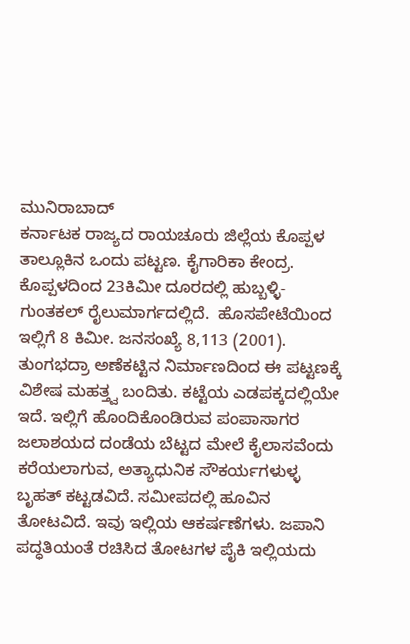ಮುನಿರಾಬಾದ್
ಕರ್ನಾಟಕ ರಾಜ್ಯದ ರಾಯಚೂರು ಜಿಲ್ಲೆಯ ಕೊಪ್ಪಳ ತಾಲ್ಲೂಕಿನ ಒಂದು ಪಟ್ಟಣ. ಕೈಗಾರಿಕಾ ಕೇಂದ್ರ. ಕೊಪ್ಪಳದಿಂದ 23ಕಿಮೀ ದೂರದಲ್ಲಿ ಹುಬ್ಬಳ್ಳಿ-ಗುಂತಕಲ್ ರೈಲುಮಾರ್ಗದಲ್ಲಿದೆ.  ಹೊಸಪೇಟೆಯಿಂದ ಇಲ್ಲಿಗೆ 8 ಕಿಮೀ. ಜನಸಂಖ್ಯೆ 8,113 (2001). ತುಂಗಭದ್ರಾ ಅಣೆಕಟ್ಟಿನ ನಿರ್ಮಾಣದಿಂದ ಈ ಪಟ್ಟಣಕ್ಕೆ ವಿಶೇಷ ಮಹತ್ತ್ವ ಬಂದಿತು. ಕಟ್ಟೆಯ ಎಡಪಕ್ಕದಲ್ಲಿಯೇ ಇದೆ. ಇಲ್ಲಿಗೆ ಹೊಂದಿಕೊಂಡಿರುವ ಪಂಪಾಸಾಗರ ಜಲಾಶಯದ ದಂಡೆಯ ಬೆಟ್ಟದ ಮೇಲೆ ಕೈಲಾಸವೆಂದು ಕರೆಯಲಾಗುವ, ಅತ್ಯಾಧುನಿಕ ಸೌಕರ್ಯಗಳುಳ್ಳ ಬೃಹತ್ ಕಟ್ಟಡವಿದೆ. ಸಮೀಪದಲ್ಲಿ ಹೂವಿನ ತೋಟವಿದೆ. ಇವು ಇಲ್ಲಿಯ ಆಕರ್ಷಣೆಗಳು. ಜಪಾನಿ ಪದ್ಧತಿಯಂತೆ ರಚಿಸಿದ ತೋಟಗಳ ಪೈಕಿ ಇಲ್ಲಿಯದು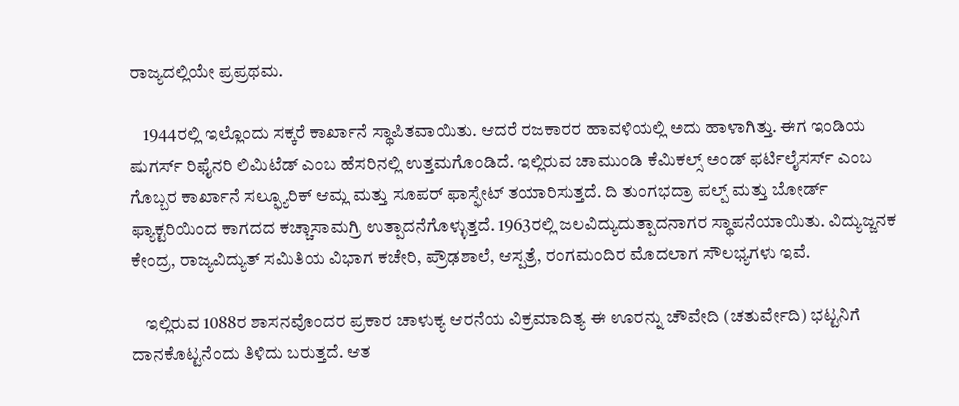ರಾಜ್ಯದಲ್ಲಿಯೇ ಪ್ರಪ್ರಥಮ.

    1944ರಲ್ಲಿ ಇಲ್ಲೊಂದು ಸಕ್ಕರೆ ಕಾರ್ಖಾನೆ ಸ್ಥಾಪಿತವಾಯಿತು. ಆದರೆ ರಜಕಾರರ ಹಾವಳಿಯಲ್ಲಿ ಅದು ಹಾಳಾಗಿತ್ತು. ಈಗ ಇಂಡಿಯ ಷುಗರ್ಸ್ ರಿಫೈನರಿ ಲಿಮಿಟೆಡ್ ಎಂಬ ಹೆಸರಿನಲ್ಲಿ ಉತ್ತಮಗೊಂಡಿದೆ. ಇಲ್ಲಿರುವ ಚಾಮುಂಡಿ ಕೆಮಿಕಲ್ಸ್ ಅಂಡ್ ಫರ್ಟಿಲೈಸರ್ಸ್ ಎಂಬ ಗೊಬ್ಬರ ಕಾರ್ಖಾನೆ ಸಲ್ಫ್ಯೂರಿಕ್ ಆಮ್ಲ ಮತ್ತು ಸೂಪರ್ ಫಾಸ್ಫೇಟ್ ತಯಾರಿಸುತ್ತದೆ. ದಿ ತುಂಗಭದ್ರಾ ಪಲ್ಪ್ ಮತ್ತು ಬೋರ್ಡ್ ಫ್ಯಾಕ್ಟರಿಯಿಂದ ಕಾಗದದ ಕಚ್ಚಾಸಾಮಗ್ರಿ ಉತ್ಪಾದನೆಗೊಳ್ಳುತ್ತದೆ. 1963ರಲ್ಲಿ ಜಲವಿದ್ಯುದುತ್ಪಾದನಾಗರ ಸ್ಥಾಪನೆಯಾಯಿತು. ವಿದ್ಯುಜ್ಜನಕ ಕೇಂದ್ರ, ರಾಜ್ಯವಿದ್ಯುತ್ ಸಮಿತಿಯ ವಿಭಾಗ ಕಚೇರಿ, ಪ್ರೌಢಶಾಲೆ, ಆಸ್ಪತ್ರೆ, ರಂಗಮಂದಿರ ಮೊದಲಾಗ ಸೌಲಭ್ಯಗಳು ಇವೆ.

    ಇಲ್ಲಿರುವ 1088ರ ಶಾಸನವೊಂದರ ಪ್ರಕಾರ ಚಾಳುಕ್ಯ ಆರನೆಯ ವಿಕ್ರಮಾದಿತ್ಯ ಈ ಊರನ್ನು ಚೌವೇದಿ (ಚತುರ್ವೇದಿ) ಭಟ್ಟನಿಗೆ ದಾನಕೊಟ್ಟನೆಂದು ತಿಳಿದು ಬರುತ್ತದೆ. ಆತ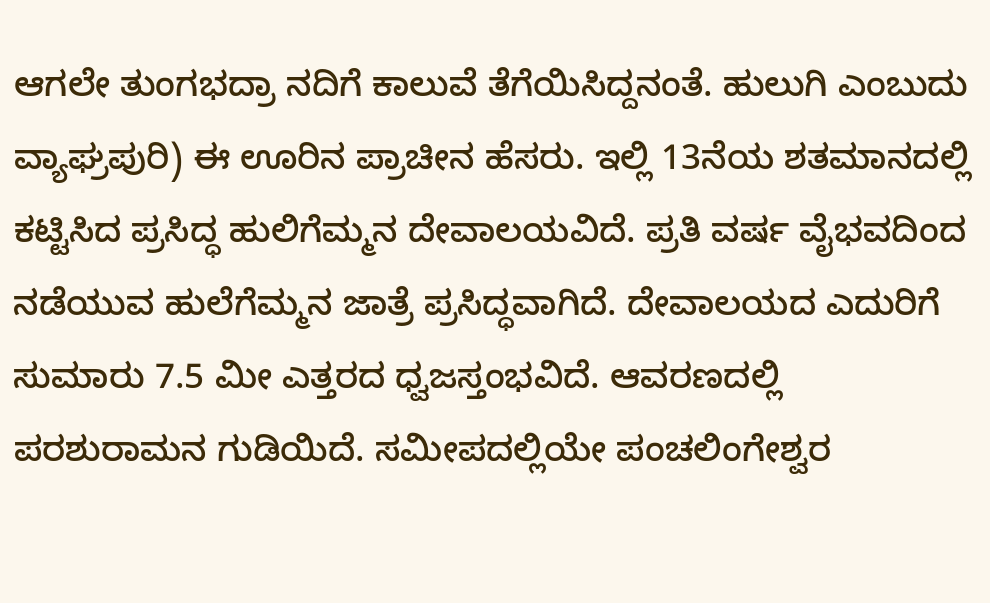ಆಗಲೇ ತುಂಗಭದ್ರಾ ನದಿಗೆ ಕಾಲುವೆ ತೆಗೆಯಿಸಿದ್ದನಂತೆ. ಹುಲುಗಿ ಎಂಬುದು ವ್ಯಾಘ್ರಪುರಿ) ಈ ಊರಿನ ಪ್ರಾಚೀನ ಹೆಸರು. ಇಲ್ಲಿ 13ನೆಯ ಶತಮಾನದಲ್ಲಿ ಕಟ್ಟಿಸಿದ ಪ್ರಸಿದ್ಧ ಹುಲಿಗೆಮ್ಮನ ದೇವಾಲಯವಿದೆ. ಪ್ರತಿ ವರ್ಷ ವೈಭವದಿಂದ ನಡೆಯುವ ಹುಲೆಗೆಮ್ಮನ ಜಾತ್ರೆ ಪ್ರಸಿದ್ಧವಾಗಿದೆ. ದೇವಾಲಯದ ಎದುರಿಗೆ ಸುಮಾರು 7.5 ಮೀ ಎತ್ತರದ ಧ್ವಜಸ್ತಂಭವಿದೆ. ಆವರಣದಲ್ಲಿ ಪರಶುರಾಮನ ಗುಡಿಯಿದೆ. ಸಮೀಪದಲ್ಲಿಯೇ ಪಂಚಲಿಂಗೇಶ್ವರ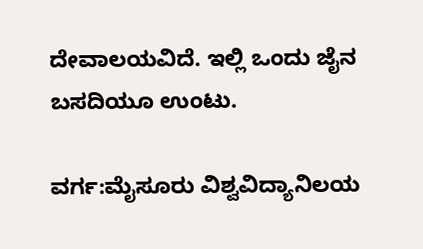ದೇವಾಲಯವಿದೆ. ಇಲ್ಲಿ ಒಂದು ಜೈನ ಬಸದಿಯೂ ಉಂಟು.

ವರ್ಗ:ಮೈಸೂರು ವಿಶ್ವವಿದ್ಯಾನಿಲಯ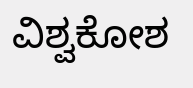ವಿಶ್ವಕೋಶ